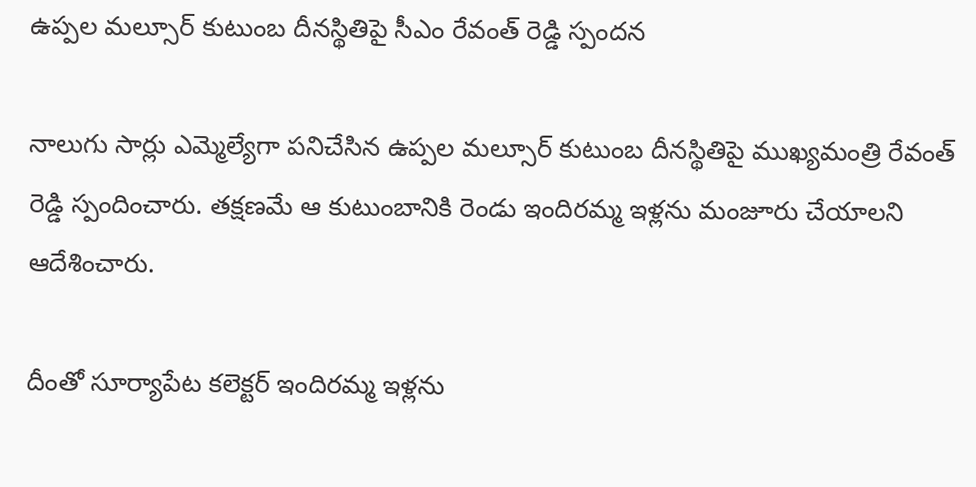ఉప్పల మల్సూర్ కుటుంబ దీనస్థితిపై సీఎం రేవంత్ రెడ్డి స్పందన

నాలుగు సార్లు ఎమ్మెల్యేగా పనిచేసిన ఉప్పల మల్సూర్ కుటుంబ దీనస్థితిపై ముఖ్యమంత్రి రేవంత్ రెడ్డి స్పందించారు. తక్షణమే ఆ కుటుంబానికి రెండు ఇందిరమ్మ ఇళ్లను మంజూరు చేయాలని ఆదేశించారు.

దీంతో సూర్యాపేట కలెక్టర్ ఇందిరమ్మ ఇళ్లను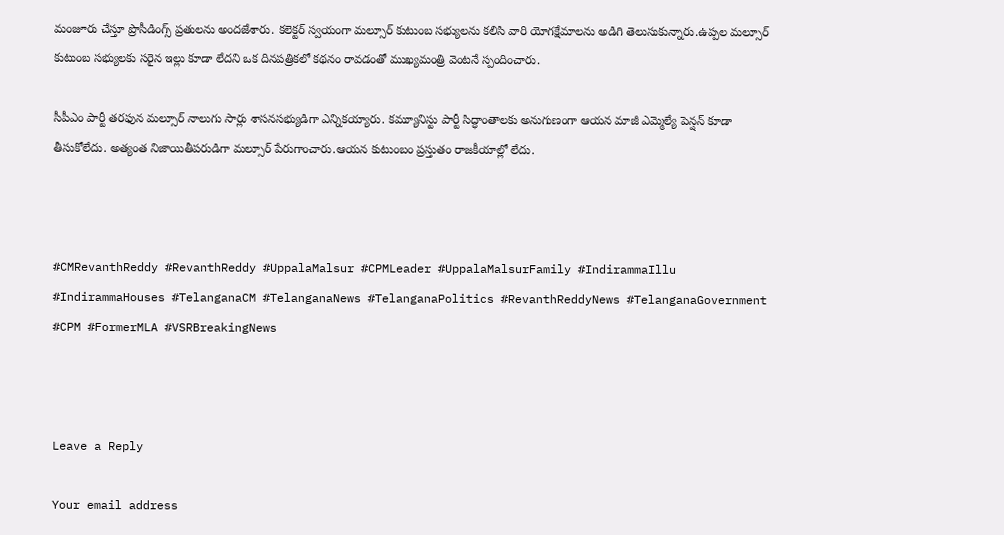మంజూరు చేస్తూ ప్రొసీడింగ్స్ ప్రతులను అందజేశారు. కలెక్టర్ స్వయంగా మల్సూర్ కుటుంబ సభ్యులను కలిసి వారి యోగక్షేమాలను అడిగి తెలుసుకున్నారు.ఉప్పల మల్సూర్ కుటుంబ సభ్యులకు సరైన ఇల్లు కూడా లేదని ఒక దినపత్రికలో కథనం రావడంతో ముఖ్యమంత్రి వెంటనే స్పందించారు.

సీపీఎం పార్టీ తరఫున మల్సూర్ నాలుగు సార్లు శాసనసభ్యుడిగా ఎన్నికయ్యారు. కమ్యూనిస్టు పార్టీ సిద్ధాంతాలకు అనుగుణంగా ఆయన మాజీ ఎమ్మెల్యే పెన్షన్ కూడా తీసుకోలేదు. అత్యంత నిజాయితీపరుడిగా మల్సూర్ పేరుగాంచారు.ఆయన కుటుంబం ప్రస్తుతం రాజకీయాల్లో లేదు.



#CMRevanthReddy #RevanthReddy #UppalaMalsur #CPMLeader #UppalaMalsurFamily #IndirammaIllu #IndirammaHouses #TelanganaCM #TelanganaNews #TelanganaPolitics #RevanthReddyNews #TelanganaGovernment #CPM #FormerMLA #VSRBreakingNews



Leave a Reply

Your email address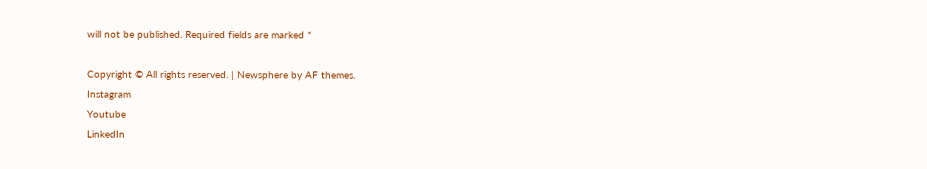will not be published. Required fields are marked *

Copyright © All rights reserved. | Newsphere by AF themes.
Instagram
Youtube
LinkedIn